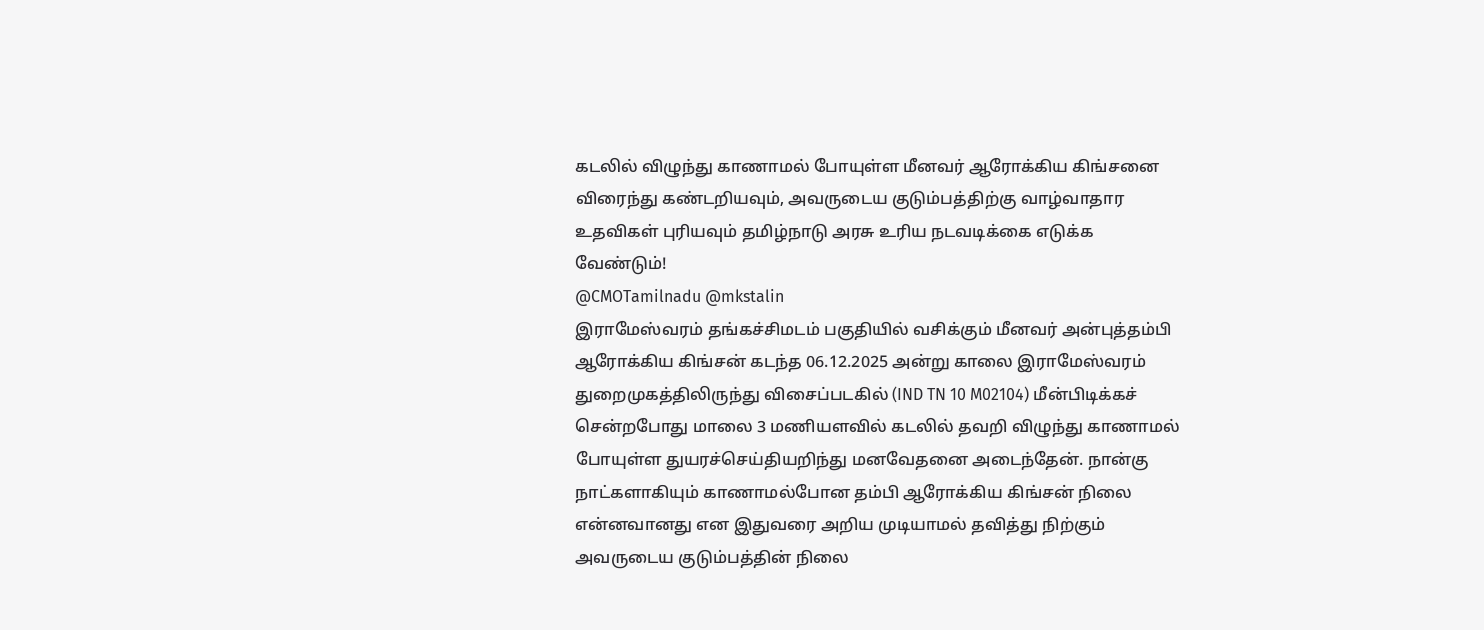கடலில் விழுந்து காணாமல் போயுள்ள மீனவர் ஆரோக்கிய கிங்சனை விரைந்து கண்டறியவும், அவருடைய குடும்பத்திற்கு வாழ்வாதார உதவிகள் புரியவும் தமிழ்நாடு அரசு உரிய நடவடிக்கை எடுக்க வேண்டும்!
@CMOTamilnadu @mkstalin
இராமேஸ்வரம் தங்கச்சிமடம் பகுதியில் வசிக்கும் மீனவர் அன்புத்தம்பி ஆரோக்கிய கிங்சன் கடந்த 06.12.2025 அன்று காலை இராமேஸ்வரம் துறைமுகத்திலிருந்து விசைப்படகில் (IND TN 10 M02104) மீன்பிடிக்கச் சென்றபோது மாலை 3 மணியளவில் கடலில் தவறி விழுந்து காணாமல் போயுள்ள துயரச்செய்தியறிந்து மனவேதனை அடைந்தேன். நான்கு நாட்களாகியும் காணாமல்போன தம்பி ஆரோக்கிய கிங்சன் நிலை என்னவானது என இதுவரை அறிய முடியாமல் தவித்து நிற்கும் அவருடைய குடும்பத்தின் நிலை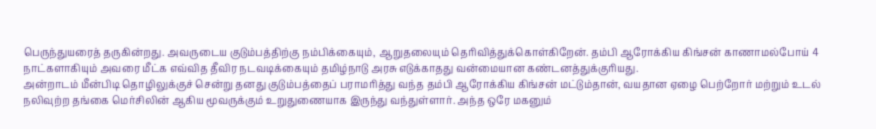பெருந்துயரைத் தருகின்றது. அவருடைய குடும்பத்திற்கு நம்பிக்கையும், ஆறுதலையும் தெரிவித்துக்கொள்கிறேன். தம்பி ஆரோக்கிய கிங்சன் காணாமல்போய் 4 நாட்களாகியும் அவரை மீட்க எவ்வித தீவிர நடவடிக்கையும் தமிழ்நாடு அரசு எடுக்காதது வன்மையான கண்டனத்துக்குரியது.
அன்றாடம் மீன்பிடி தொழிலுக்குச் சென்று தனது குடும்பத்தைப் பராமரித்து வந்த தம்பி ஆரோக்கிய கிங்சன் மட்டும்தான், வயதான ஏழை பெற்றோர் மற்றும் உடல் நலிவுற்ற தங்கை மெர்சிலின் ஆகிய மூவருக்கும் உறுதுணையாக இருந்து வந்துள்ளார். அந்த ஒரே மகனும்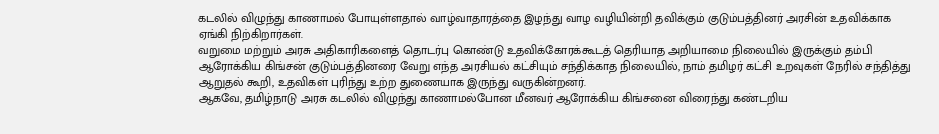கடலில் விழுந்து காணாமல் போயுள்ளதால் வாழ்வாதாரத்தை இழந்து வாழ வழியின்றி தவிக்கும் குடும்பத்தினர் அரசின் உதவிக்காக ஏங்கி நிற்கிறார்கள்.
வறுமை மற்றும் அரசு அதிகாரிகளைத் தொடர்பு கொண்டு உதவிக்கோரக்கூடத் தெரியாத அறியாமை நிலையில் இருக்கும் தம்பி ஆரோக்கிய கிங்சன் குடும்பத்தினரை வேறு எந்த அரசியல் கட்சியும் சந்திக்காத நிலையில், நாம் தமிழர் கட்சி உறவுகள் நேரில் சந்தித்து ஆறுதல் கூறி, உதவிகள் புரிந்து உற்ற துணையாக இருந்து வருகின்றனர்.
ஆகவே, தமிழ்நாடு அரசு கடலில் விழுந்து காணாமல்போன மீனவர் ஆரோக்கிய கிங்சனை விரைந்து கண்டறிய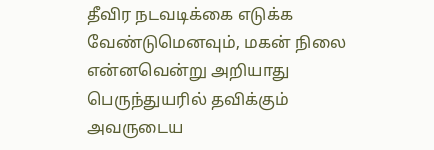தீவிர நடவடிக்கை எடுக்க வேண்டுமெனவும், மகன் நிலை என்னவென்று அறியாது பெருந்துயரில் தவிக்கும் அவருடைய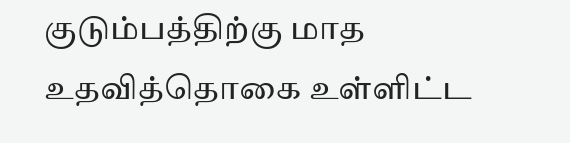குடும்பத்திற்கு மாத உதவித்தொகை உள்ளிட்ட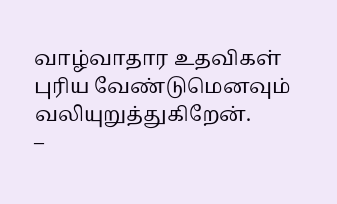வாழ்வாதார உதவிகள் புரிய வேண்டுமெனவும் வலியுறுத்துகிறேன்.
–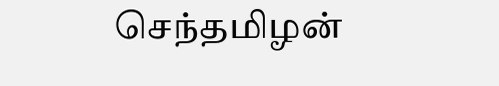செந்தமிழன்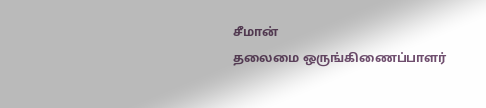சீமான்
தலைமை ஒருங்கிணைப்பாளர்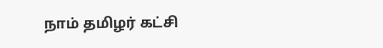நாம் தமிழர் கட்சி